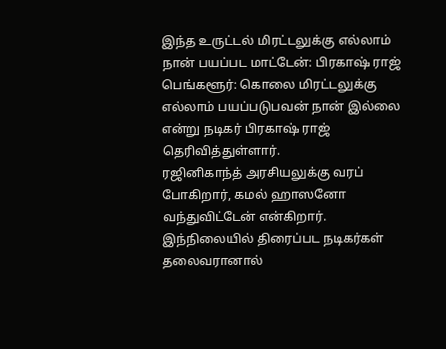இந்த உருட்டல் மிரட்டலுக்கு எல்லாம் நான் பயப்பட மாட்டேன்: பிரகாஷ் ராஜ்
பெங்களூர்: கொலை மிரட்டலுக்கு எல்லாம் பயப்படுபவன் நான் இல்லை என்று நடிகர் பிரகாஷ் ராஜ் தெரிவித்துள்ளார்.
ரஜினிகாந்த் அரசியலுக்கு வரப் போகிறார், கமல் ஹாஸனோ வந்துவிட்டேன் என்கிறார். இந்நிலையில் திரைப்பட நடிகர்கள் தலைவரானால்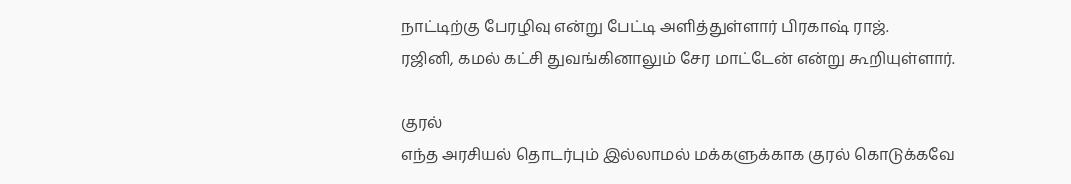நாட்டிற்கு பேரழிவு என்று பேட்டி அளித்துள்ளார் பிரகாஷ் ராஜ்.
ரஜினி, கமல் கட்சி துவங்கினாலும் சேர மாட்டேன் என்று கூறியுள்ளார்.

குரல்
எந்த அரசியல் தொடர்பும் இல்லாமல் மக்களுக்காக குரல் கொடுக்கவே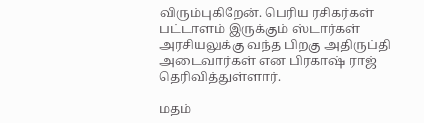விரும்புகிறேன். பெரிய ரசிகர்கள் பட்டாளம் இருக்கும் ஸ்டார்கள் அரசியலுக்கு வந்த பிறகு அதிருப்தி அடைவார்கள் என பிரகாஷ் ராஜ் தெரிவித்துள்ளார்.

மதம்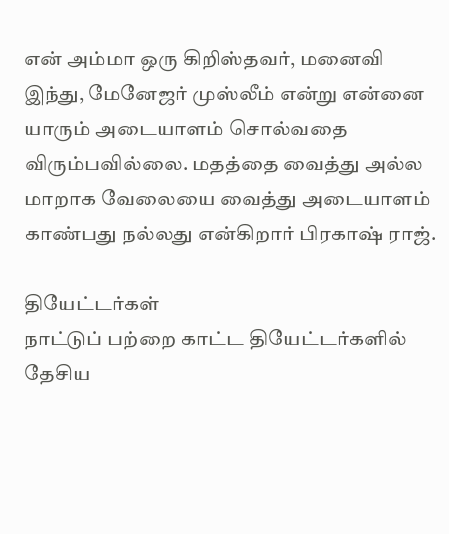என் அம்மா ஒரு கிறிஸ்தவர், மனைவி இந்து, மேனேஜர் முஸ்லீம் என்று என்னை யாரும் அடையாளம் சொல்வதை விரும்பவில்லை. மதத்தை வைத்து அல்ல மாறாக வேலையை வைத்து அடையாளம் காண்பது நல்லது என்கிறார் பிரகாஷ் ராஜ்.

தியேட்டர்கள்
நாட்டுப் பற்றை காட்ட தியேட்டர்களில் தேசிய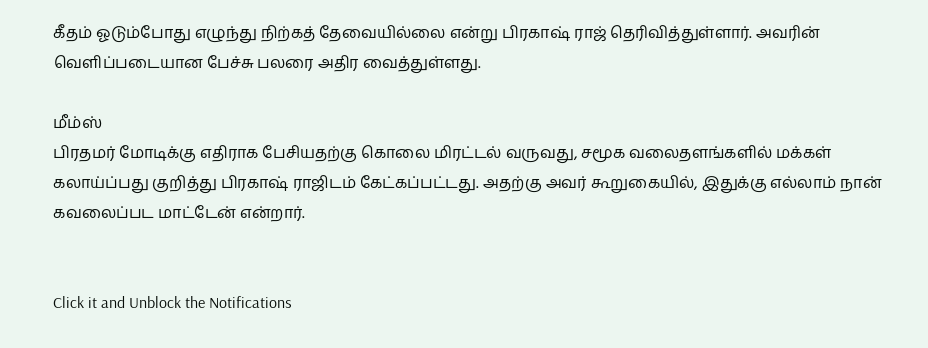கீதம் ஓடும்போது எழுந்து நிற்கத் தேவையில்லை என்று பிரகாஷ் ராஜ் தெரிவித்துள்ளார். அவரின் வெளிப்படையான பேச்சு பலரை அதிர வைத்துள்ளது.

மீம்ஸ்
பிரதமர் மோடிக்கு எதிராக பேசியதற்கு கொலை மிரட்டல் வருவது, சமூக வலைதளங்களில் மக்கள் கலாய்ப்பது குறித்து பிரகாஷ் ராஜிடம் கேட்கப்பட்டது. அதற்கு அவர் கூறுகையில், இதுக்கு எல்லாம் நான் கவலைப்பட மாட்டேன் என்றார்.


Click it and Unblock the Notifications